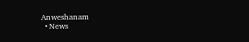Anweshanam
  • News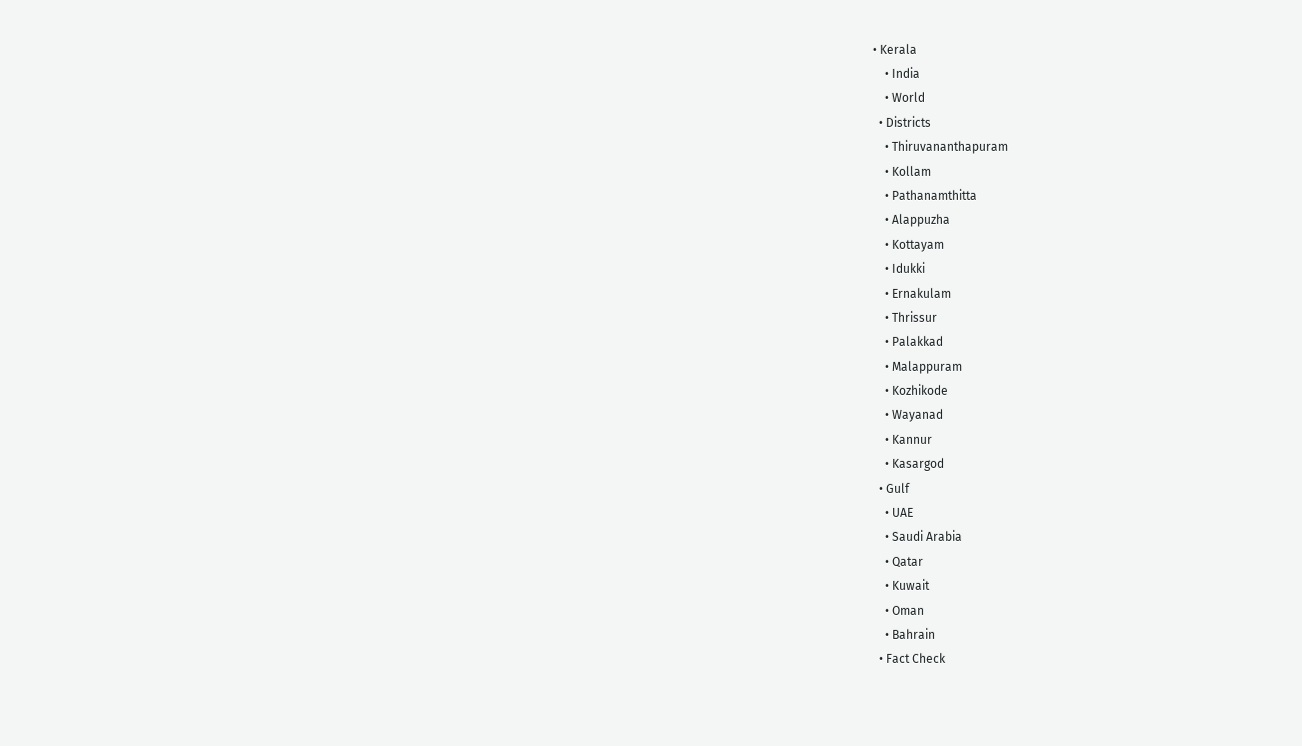• Kerala
    • India
    • World
  • Districts
    • Thiruvananthapuram
    • Kollam
    • Pathanamthitta
    • Alappuzha
    • Kottayam
    • Idukki
    • Ernakulam
    • Thrissur
    • Palakkad
    • Malappuram
    • Kozhikode
    • Wayanad
    • Kannur
    • Kasargod
  • Gulf
    • UAE
    • Saudi Arabia
    • Qatar
    • Kuwait
    • Oman
    • Bahrain
  • Fact Check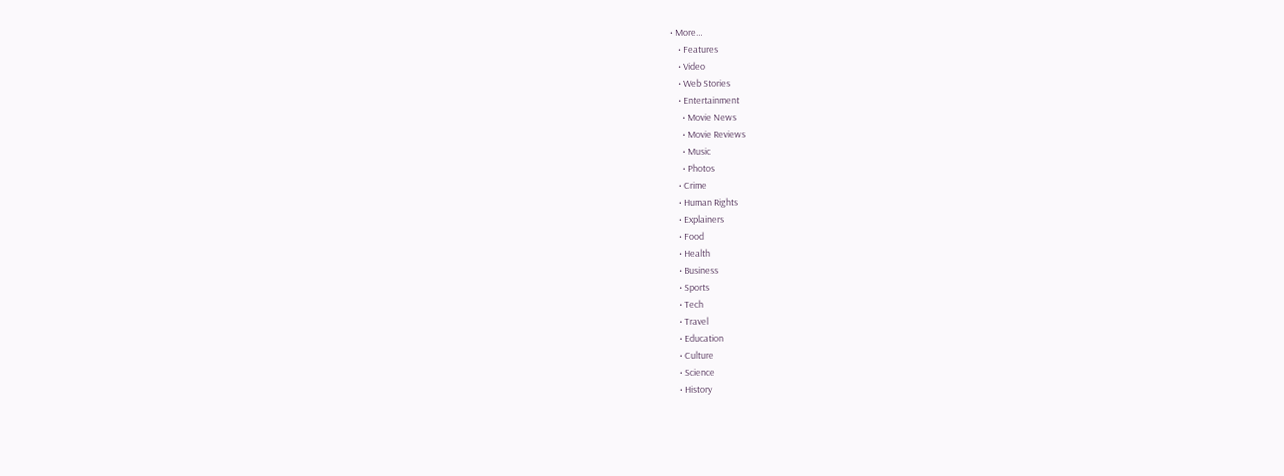• More…
    • Features
    • Video
    • Web Stories
    • Entertainment
      • Movie News
      • Movie Reviews
      • Music
      • Photos
    • Crime
    • Human Rights
    • Explainers
    • Food
    • Health
    • Business
    • Sports
    • Tech
    • Travel
    • Education
    • Culture
    • Science
    • History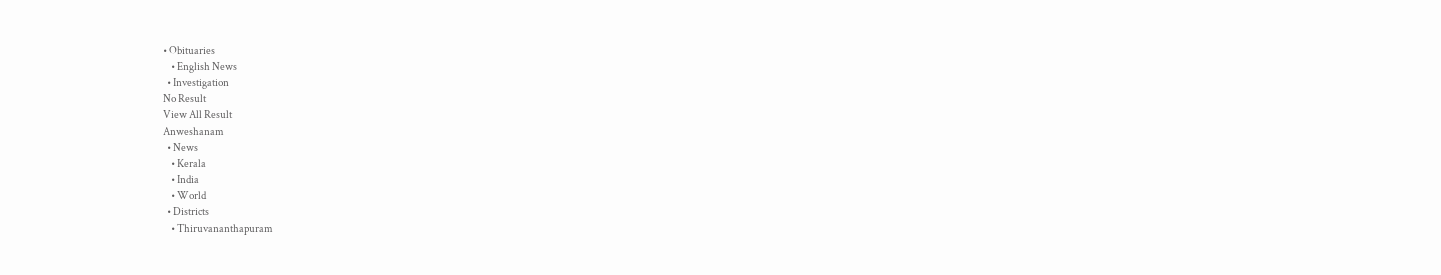• Obituaries
    • English News
  • Investigation
No Result
View All Result
Anweshanam
  • News
    • Kerala
    • India
    • World
  • Districts
    • Thiruvananthapuram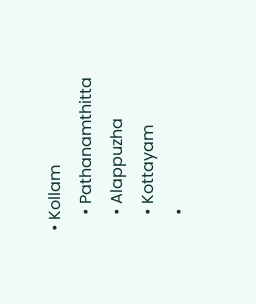• Kollam
    • Pathanamthitta
    • Alappuzha
    • Kottayam
    •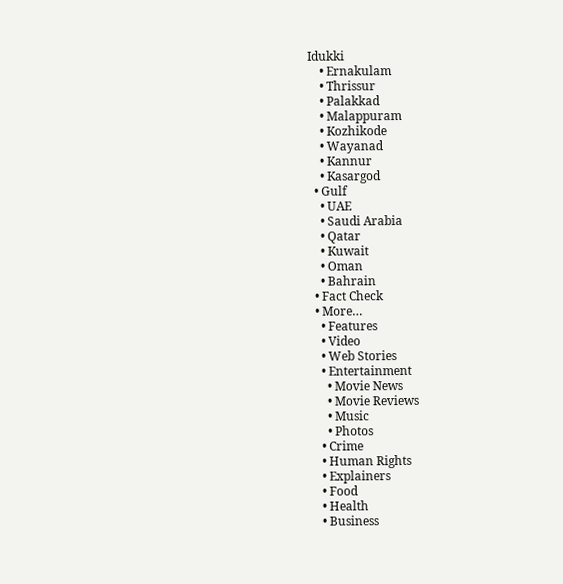Idukki
    • Ernakulam
    • Thrissur
    • Palakkad
    • Malappuram
    • Kozhikode
    • Wayanad
    • Kannur
    • Kasargod
  • Gulf
    • UAE
    • Saudi Arabia
    • Qatar
    • Kuwait
    • Oman
    • Bahrain
  • Fact Check
  • More…
    • Features
    • Video
    • Web Stories
    • Entertainment
      • Movie News
      • Movie Reviews
      • Music
      • Photos
    • Crime
    • Human Rights
    • Explainers
    • Food
    • Health
    • Business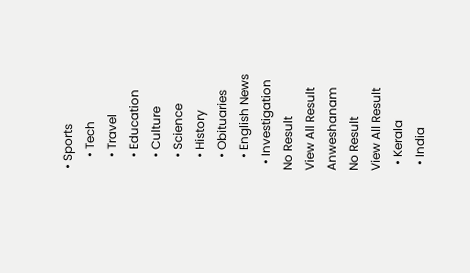• Sports
    • Tech
    • Travel
    • Education
    • Culture
    • Science
    • History
    • Obituaries
    • English News
  • Investigation
No Result
View All Result
Anweshanam
No Result
View All Result
  • Kerala
  • India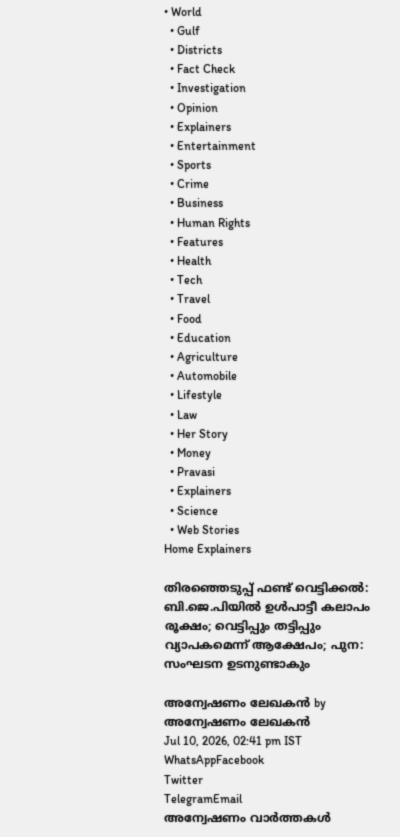• World
  • Gulf
  • Districts
  • Fact Check
  • Investigation
  • Opinion
  • Explainers
  • Entertainment
  • Sports
  • Crime
  • Business
  • Human Rights
  • Features
  • Health
  • Tech
  • Travel
  • Food
  • Education
  • Agriculture
  • Automobile
  • Lifestyle
  • Law
  • Her Story
  • Money
  • Pravasi
  • Explainers
  • Science
  • Web Stories
Home Explainers

തിരഞ്ഞെടുപ്പ് ഫണ്ട് വെട്ടിക്കല്‍: ബി.ജെ.പിയില്‍ ഉള്‍പാട്ടീ കലാപം രൂക്ഷം; വെട്ടിപ്പും തട്ടിപ്പും വ്യാപകമെന്ന് ആക്ഷേപം; പുന: സംഘടന ഉടനുണ്ടാകും

അന്വേഷണം ലേഖകൻ by അന്വേഷണം ലേഖകൻ
Jul 10, 2026, 02:41 pm IST
WhatsAppFacebook
Twitter
TelegramEmail
അന്വേഷണം വാർത്തകൾ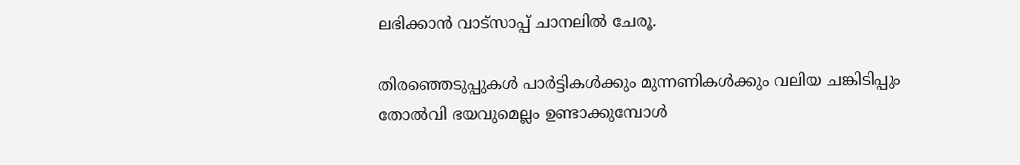ലഭിക്കാന്‍ വാട്സാപ്പ് ചാനലില്‍ ചേരൂ.

തിരഞ്ഞെടുപ്പുകള്‍ പാര്‍ട്ടികള്‍ക്കും മുന്നണികള്‍ക്കും വലിയ ചങ്കിടിപ്പും തോല്‍വി ഭയവുമെല്ലം ഉണ്ടാക്കുമ്പോള്‍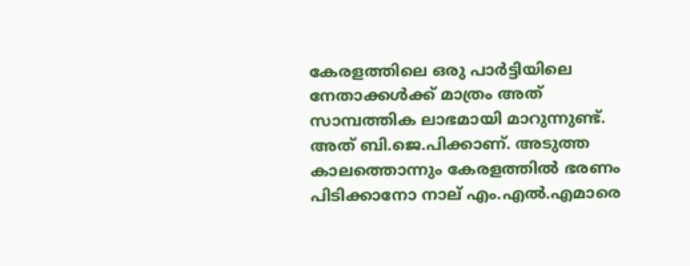കേരളത്തിലെ ഒരു പാര്‍ട്ടിയിലെ നേതാക്കള്‍ക്ക് മാത്രം അത് സാമ്പത്തിക ലാഭമായി മാറുന്നുണ്ട്. അത് ബി.ജെ.പിക്കാണ്. അടുത്ത കാലത്തൊന്നും കേരളത്തില്‍ ഭരണം പിടിക്കാനോ നാല് എം.എല്‍.എമാരെ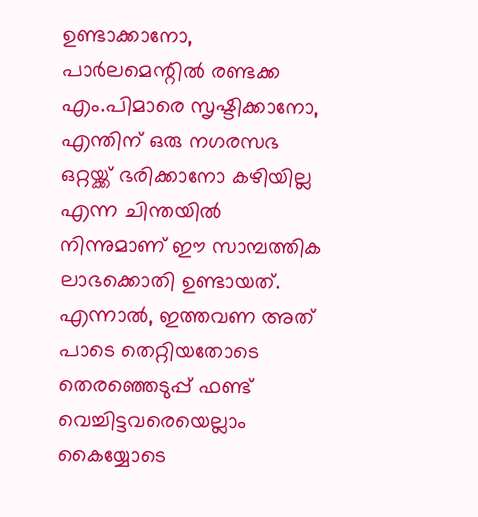ഉണ്ടാക്കാനോ, പാര്‍ലമെന്റില്‍ രണ്ടക്ക എം.പിമാരെ സൃഷ്ടിക്കാനോ, എന്തിന് ഒരു നഗരസഭ ഒറ്റയ്ക്ക് ഭരിക്കാനോ കഴിയില്ല എന്ന ചിന്തയില്‍ നിന്നുമാണ് ഈ സാമ്പത്തിക ലാഭക്കൊതി ഉണ്ടായത്. എന്നാല്‍, ഇത്തവണ അത് പാടെ തെറ്റിയതോടെ തെരഞ്ഞെടുപ്പ് ഫണ്ട് വെച്ചിട്ടവരെയെല്ലാം കൈയ്യോടെ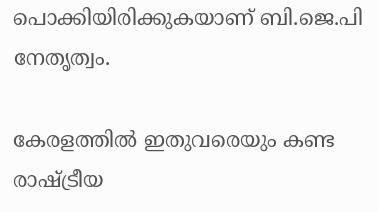പൊക്കിയിരിക്കുകയാണ് ബി.ജെ.പി നേതൃത്വം.

കേരളത്തില്‍ ഇതുവരെയും കണ്ട രാഷ്ട്രീയ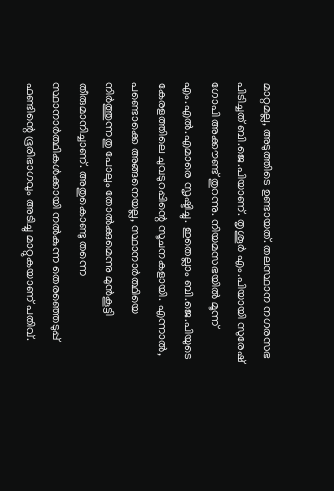മാറ്റമല്ല, അടുത്തിടെ ഉണ്ടായത്. തലസ്ഥാന നഗരസഭ പിടിച്ചത് ബി.ജെ.പിയാണ്. തൃശൂര്‍ എം.പിയായി സുരേഷ് ഗോപി അക്കൗണ്ട് തുറന്നു. നിയമസഭയില്‍ മൂന്ന് എം.എല്‍.എമാരെ സൃഷ്ടിച്ചു. ഇതെല്ലാം ബി.ജെ.പിയുടെ കേരളത്തിലെ ചുവടുറപ്പിന്റെ സൂചനകളായി. എന്നാല്‍, പണ്ടൊക്കെ അങ്ങനെയല്ല, സ്ഥാനാര്‍ത്ഥിയെ നിര്‍ത്തുന്നതു പോലും തോല്‍ക്കുമെന്നു മുന്‍കൂട്ടി തീരുമാനിച്ചാണ്. അതുകൊണ്ടു തന്നെ സ്ഥാനാര്‍ത്ഥികള്‍ക്കായി നല്‍കുന്ന തെരഞ്ഞെടുപ്പ് ഫണ്ടിന്റെ ഭൂരിഭാഗവും അടിച്ചു മാറ്റുകയാണ് പതിവ്.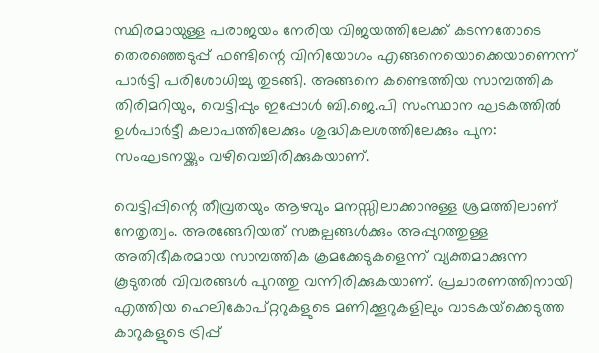സ്ഥിരമായുള്ള പരാജയം നേരിയ വിജയത്തിലേക്ക് കടന്നതോടെ തെരഞ്ഞെടുപ്പ് ഫണ്ടിന്റെ വിനിയോഗം എങ്ങനെയൊക്കെയാണെന്ന് പാര്‍ട്ടി പരിശോധിച്ചു തുടങ്ങി. അങ്ങനെ കണ്ടെത്തിയ സാമ്പത്തിക തിരിമറിയും, വെട്ടിപ്പും ഇപ്പോള്‍ ബി.ജെ.പി സംസ്ഥാന ഘടകത്തില്‍ ഉള്‍പാര്‍ട്ടീ കലാപത്തിലേക്കും ശുദ്ധികലശത്തിലേക്കും പുന: സംഘടനയ്ക്കും വഴിവെച്ചിരിക്കുകയാണ്.

വെട്ടിപ്പിന്റെ തീവ്രതയും ആഴവും മനസ്സിലാക്കാനുള്ള ശ്രമത്തിലാണ് നേതൃത്വം. അരങ്ങേറിയത് സങ്കല്പങ്ങള്‍ക്കും അപ്പുറത്തുള്ള അതിഭീകരമായ സാമ്പത്തിക ക്രമക്കേടുകളെന്ന് വ്യക്തമാക്കുന്ന കൂടുതല്‍ വിവരങ്ങള്‍ പുറത്തു വന്നിരിക്കുകയാണ്. പ്രചാരണത്തിനായി എത്തിയ ഹെലികോപ്റ്ററുകളുടെ മണിക്കൂറുകളിലും വാടകയ്‌ക്കെടുത്ത കാറുകളുടെ ട്രിപ്പ്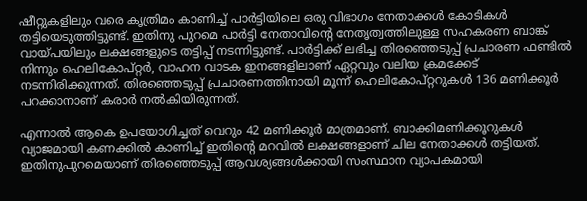ഷീറ്റുകളിലും വരെ കൃത്രിമം കാണിച്ച് പാര്‍ട്ടിയിലെ ഒരു വിഭാഗം നേതാക്കള്‍ കോടികള്‍ തട്ടിയെടുത്തിട്ടുണ്ട്. ഇതിനു പുറമെ പാര്‍ട്ടി നേതാവിന്റെ നേതൃത്വത്തിലുള്ള സഹകരണ ബാങ്ക് വായ്പയിലും ലക്ഷങ്ങളുടെ തട്ടിപ്പ് നടന്നിട്ടുണ്ട്. പാര്‍ട്ടിക്ക് ലഭിച്ച തിരഞ്ഞെടുപ്പ് പ്രചാരണ ഫണ്ടില്‍ നിന്നും ഹെലികോപ്റ്റര്‍, വാഹന വാടക ഇനങ്ങളിലാണ് ഏറ്റവും വലിയ ക്രമക്കേട് നടന്നിരിക്കുന്നത്. തിരഞ്ഞെടുപ്പ് പ്രചാരണത്തിനായി മൂന്ന് ഹെലികോപ്റ്ററുകള്‍ 136 മണിക്കൂര്‍ പറക്കാനാണ് കരാര്‍ നല്‍കിയിരുന്നത്.

എന്നാല്‍ ആകെ ഉപയോഗിച്ചത് വെറും 42 മണിക്കൂര്‍ മാത്രമാണ്. ബാക്കിമണിക്കൂറുകള്‍ വ്യാജമായി കണക്കില്‍ കാണിച്ച് ഇതിന്റെ മറവില്‍ ലക്ഷങ്ങളാണ് ചില നേതാക്കള്‍ തട്ടിയത്. ഇതിനുപുറമെയാണ് തിരഞ്ഞെടുപ്പ് ആവശ്യങ്ങള്‍ക്കായി സംസ്ഥാന വ്യാപകമായി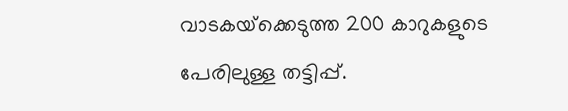വാടകയ്‌ക്കെടുത്ത 200 കാറുകളുടെ പേരിലുള്ള തട്ടിപ്പ്.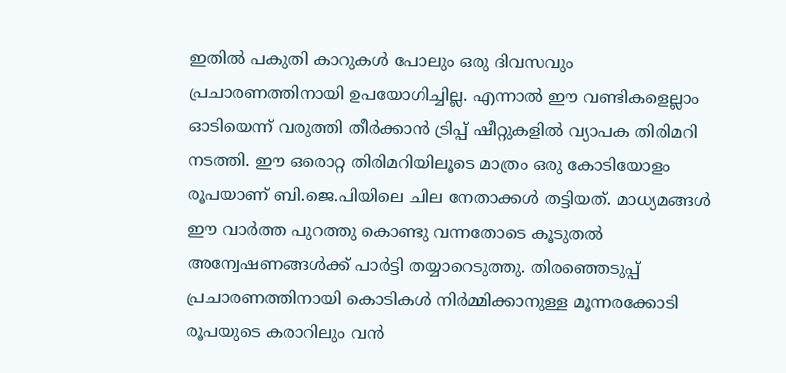ഇതില്‍ പകുതി കാറുകള്‍ പോലും ഒരു ദിവസവും പ്രചാരണത്തിനായി ഉപയോഗിച്ചില്ല. എന്നാല്‍ ഈ വണ്ടികളെല്ലാം ഓടിയെന്ന് വരുത്തി തീര്‍ക്കാന്‍ ട്രിപ്പ് ഷീറ്റുകളില്‍ വ്യാപക തിരിമറി നടത്തി. ഈ ഒരൊറ്റ തിരിമറിയിലൂടെ മാത്രം ഒരു കോടിയോളം രൂപയാണ് ബി.ജെ.പിയിലെ ചില നേതാക്കള്‍ തട്ടിയത്. മാധ്യമങ്ങള്‍ ഈ വാര്‍ത്ത പുറത്തു കൊണ്ടു വന്നതോടെ കൂടുതല്‍ അന്വേഷണങ്ങള്‍ക്ക് പാര്‍ട്ടി തയ്യാറെടുത്തു. തിരഞ്ഞെടുപ്പ് പ്രചാരണത്തിനായി കൊടികള്‍ നിര്‍മ്മിക്കാനുള്ള മൂന്നരക്കോടി രൂപയുടെ കരാറിലും വന്‍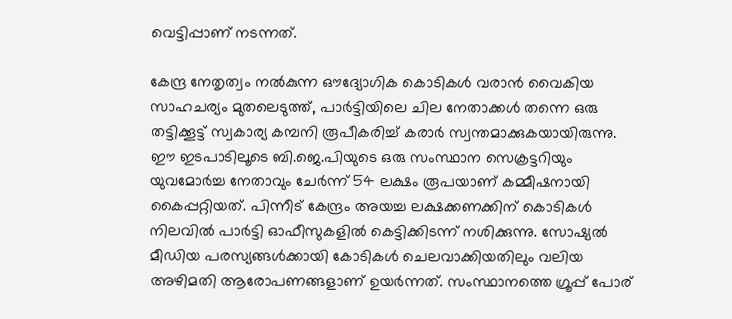വെട്ടിപ്പാണ് നടന്നത്.

കേന്ദ്ര നേതൃത്വം നല്‍കുന്ന ഔദ്യോഗിക കൊടികള്‍ വരാന്‍ വൈകിയ സാഹചര്യം മുതലെടുത്ത്, പാര്‍ട്ടിയിലെ ചില നേതാക്കള്‍ തന്നെ ഒരു തട്ടിക്കൂട്ട് സ്വകാര്യ കമ്പനി രൂപീകരിച്ച് കരാര്‍ സ്വന്തമാക്കുകയായിരുന്നു. ഈ ഇടപാടിലൂടെ ബി.ജെ.പിയുടെ ഒരു സംസ്ഥാന സെക്രട്ടറിയും യുവമോര്‍ച്ച നേതാവും ചേര്‍ന്ന് 54 ലക്ഷം രൂപയാണ് കമ്മീഷനായി കൈപ്പറ്റിയത്. പിന്നീട് കേന്ദ്രം അയച്ച ലക്ഷക്കണക്കിന് കൊടികള്‍ നിലവില്‍ പാര്‍ട്ടി ഓഫീസുകളില്‍ കെട്ടിക്കിടന്ന് നശിക്കുന്നു. സോഷ്യല്‍ മീഡിയ പരസ്യങ്ങള്‍ക്കായി കോടികള്‍ ചെലവാക്കിയതിലും വലിയ അഴിമതി ആരോപണങ്ങളാണ് ഉയര്‍ന്നത്. സംസ്ഥാനത്തെ ഗ്രൂപ്പ് പോര്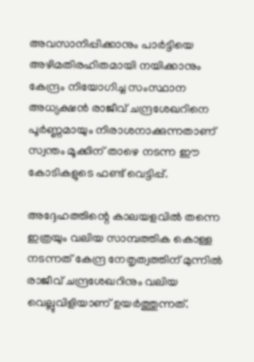അവസാനിപ്പിക്കാനും പാര്‍ട്ടിയെ അഴിമതിരഹിതമായി നയിക്കാനും കേന്ദ്രം നിയോഗിച്ച സംസ്ഥാന അധ്യക്ഷന്‍ രാജീവ് ചന്ദ്രശേഖറിനെ പൂര്‍ണ്ണമായും നിരാശനാക്കുന്നതാണ് സ്വന്തം മൂക്കിന് താഴെ നടന്ന ഈ കോടികളുടെ ഫണ്ട് വെട്ടിപ്പ്.

അദ്ദേഹത്തിന്റെ കാലയളവില്‍ തന്നെ ഇത്രയും വലിയ സാമ്പത്തിക കൊള്ള നടന്നത് കേന്ദ്ര നേതൃത്വത്തിന് മുന്നില്‍ രാജീവ് ചന്ദ്രശേഖറിനും വലിയ വെല്ലുവിളിയാണ് ഉയര്‍ത്തുന്നത്.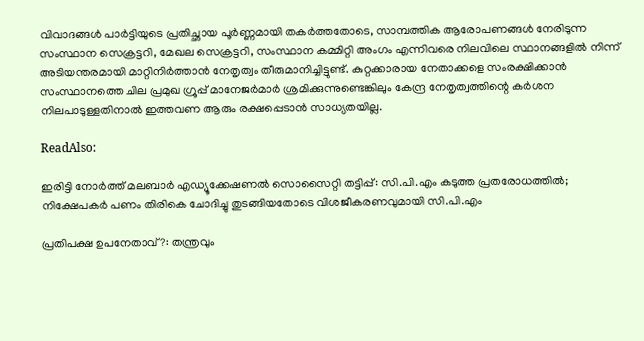വിവാദങ്ങള്‍ പാര്‍ട്ടിയുടെ പ്രതിച്ഛായ പൂര്‍ണ്ണമായി തകര്‍ത്തതോടെ, സാമ്പത്തിക ആരോപണങ്ങള്‍ നേരിടുന്ന സംസ്ഥാന സെക്രട്ടറി, മേഖല സെക്രട്ടറി, സംസ്ഥാന കമ്മിറ്റി അംഗം എന്നിവരെ നിലവിലെ സ്ഥാനങ്ങളില്‍ നിന്ന് അടിയന്തരമായി മാറ്റിനിര്‍ത്താന്‍ നേതൃത്വം തീരുമാനിച്ചിട്ടുണ്ട്. കുറ്റക്കാരായ നേതാക്കളെ സംരക്ഷിക്കാന്‍ സംസ്ഥാനത്തെ ചില പ്രമുഖ ഗ്രൂപ്പ് മാനേജര്‍മാര്‍ ശ്രമിക്കുന്നുണ്ടെങ്കിലും കേന്ദ്ര നേതൃത്വത്തിന്റെ കര്‍ശന നിലപാടുള്ളതിനാല്‍ ഇത്തവണ ആരും രക്ഷപ്പെടാന്‍ സാധ്യതയില്ല.

ReadAlso:

ഇരിട്ടി നോര്‍ത്ത് മലബാര്‍ എഡ്യൂക്കേഷണല്‍ സൊസൈറ്റി തട്ടിപ്പ്: സി.പി.എം കടുത്ത പ്രതരോധത്തില്‍; നിക്ഷേപകര്‍ പണം തിരികെ ചോദിച്ചു തുടങ്ങിയതോടെ വിശജീകരണവുമായി സി.പി.എം

പ്രതിപക്ഷ ഉപനേതാവ് ?: തന്ത്രവും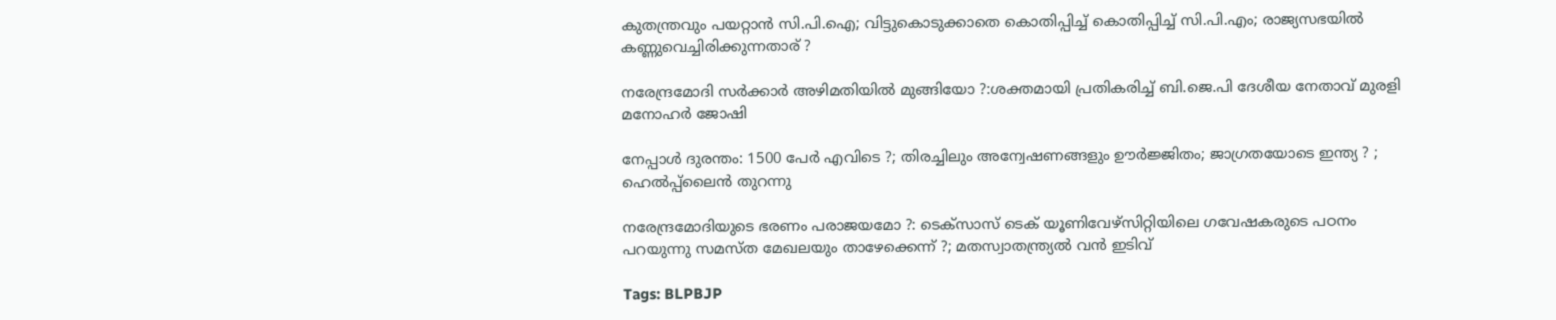കുതന്ത്രവും പയറ്റാന്‍ സി.പി.ഐ; വിട്ടുകൊടുക്കാതെ കൊതിപ്പിച്ച് കൊതിപ്പിച്ച് സി.പി.എം; രാജ്യസഭയില്‍ കണ്ണുവെച്ചിരിക്കുന്നതാര് ?

നരേന്ദ്രമോദി സര്‍ക്കാര്‍ അഴിമതിയില്‍ മുങ്ങിയോ ?:ശക്തമായി പ്രതികരിച്ച് ബി.ജെ.പി ദേശീയ നേതാവ് മുരളി മനോഹര്‍ ജോഷി

നേപ്പാള്‍ ദുരന്തം: 1500 പേര്‍ എവിടെ ?; തിരച്ചിലും അന്വേഷണങ്ങളും ഊര്‍ജ്ജിതം; ജാഗ്രതയോടെ ഇന്ത്യ ? ; ഹെല്‍പ്പ്‌ലൈന്‍ തുറന്നു

നരേന്ദ്രമോദിയുടെ ഭരണം പരാജയമോ ?: ടെക്സാസ് ടെക് യൂണിവേഴ്സിറ്റിയിലെ ഗവേഷകരുടെ പഠനം പറയുന്നു സമസ്ത മേഖലയും താഴേക്കെന്ന് ?; മതസ്വാതന്ത്ര്യല്‍ വന്‍ ഇടിവ്

Tags: BLPBJP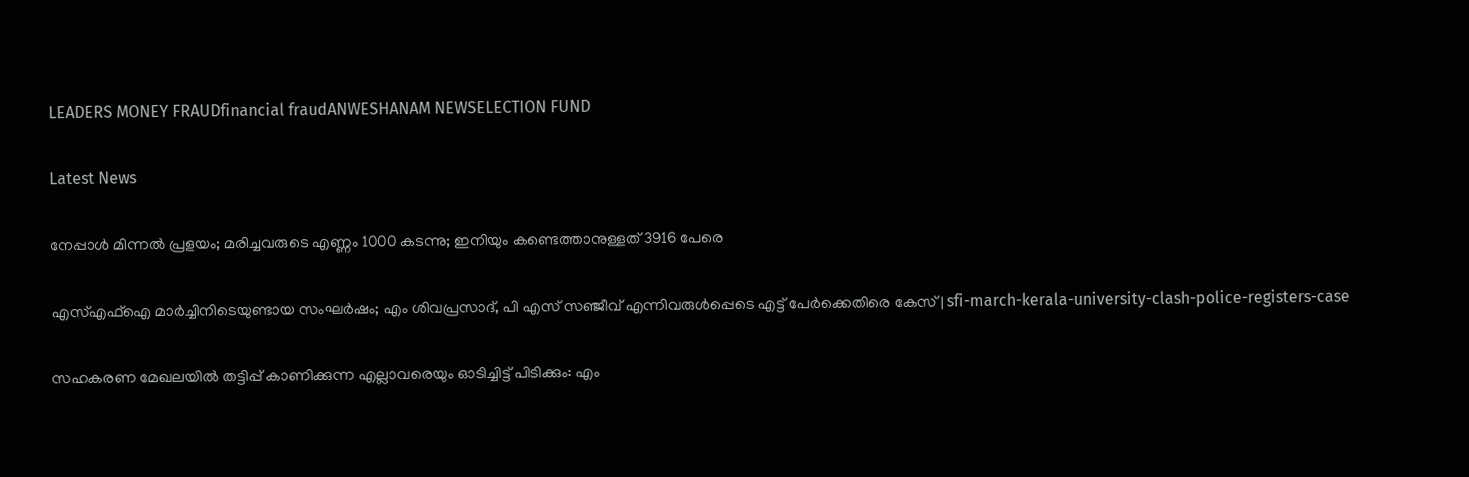LEADERS MONEY FRAUDfinancial fraudANWESHANAM NEWSELECTION FUND

Latest News

നേപ്പാൾ മിന്നൽ പ്രളയം; മരിച്ചവരുടെ എണ്ണം 1000 കടന്നു; ഇനിയും കണ്ടെത്താനുള്ളത് 3916 പേരെ

എസ്എഫ്‌ഐ മാർച്ചിനിടെയുണ്ടായ സംഘർഷം; എം ശിവപ്രസാദ്, പി എസ് സഞ്ജീവ് എന്നിവരുൾപ്പെടെ എട്ട് പേർക്കെതിരെ കേസ് | sfi-march-kerala-university-clash-police-registers-case

സഹകരണ മേഖലയില്‍ തട്ടിപ്പ് കാണിക്കുന്ന എല്ലാവരെയും ഓടിച്ചിട്ട് പിടിക്കും: എം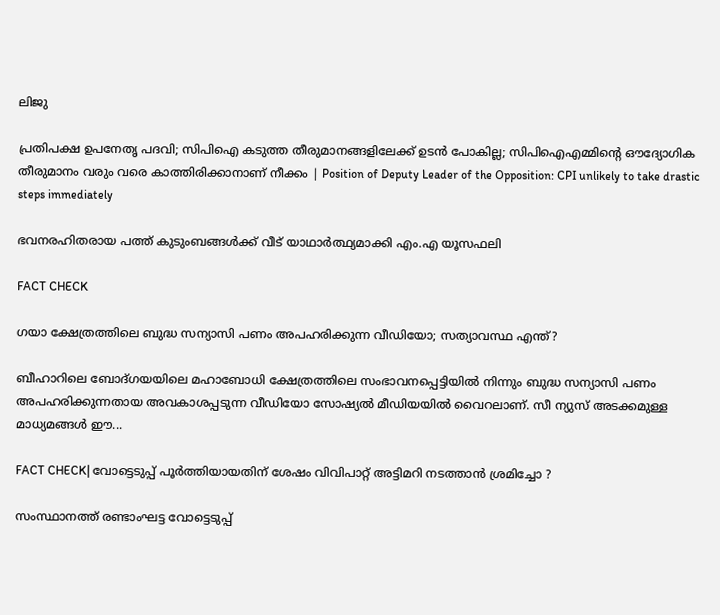ലിജു

പ്രതിപക്ഷ ഉപനേതൃ പദവി; സിപിഐ കടുത്ത തീരുമാനങ്ങളിലേക്ക് ഉടന്‍ പോകില്ല; സിപിഐഎമ്മിന്റെ ഔദ്യോഗിക തീരുമാനം വരും വരെ കാത്തിരിക്കാനാണ് നീക്കം | Position of Deputy Leader of the Opposition: CPI unlikely to take drastic steps immediately

ഭവനരഹിതരായ പത്ത് കുടുംബങ്ങൾക്ക് വീട് യാഥാർത്ഥ്യമാക്കി എം.എ യൂസഫലി

FACT CHECK

ഗയാ ക്ഷേത്രത്തിലെ ബുദ്ധ സന്യാസി പണം അപഹരിക്കുന്ന വീഡിയോ; സത്യാവസ്ഥ എന്ത്?

ബീഹാറിലെ ബോദ്ഗയയിലെ മഹാബോധി ക്ഷേത്രത്തിലെ സംഭാവനപ്പെട്ടിയില്‍ നിന്നും ബുദ്ധ സന്യാസി പണം അപഹരിക്കുന്നതായ അവകാശപ്പടുന്ന വീഡിയോ സോഷ്യല്‍ മീഡിയയില്‍ വൈറലാണ്. സീ ന്യുസ് അടക്കമുള്ള മാധ്യമങ്ങള്‍ ഈ...

FACT CHECK| വോട്ടെടുപ്പ് പൂർത്തിയായതിന് ശേഷം വിവിപാറ്റ് അട്ടിമറി നടത്താൻ ശ്രമിച്ചോ ?

സംസ്ഥാനത്ത് രണ്ടാംഘട്ട വോട്ടെടുപ്പ്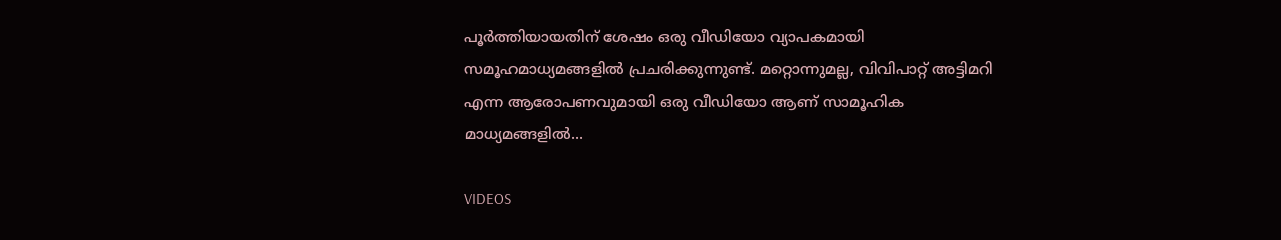പൂർത്തിയായതിന് ശേഷം ഒരു വീഡിയോ വ്യാപകമായി സമൂഹമാധ്യമങ്ങളിൽ പ്രചരിക്കുന്നുണ്ട്. മറ്റൊന്നുമല്ല, വിവിപാറ്റ് അട്ടിമറി എന്ന ആരോപണവുമായി ഒരു വീഡിയോ ആണ് സാമൂഹിക മാധ്യമങ്ങളിൽ...

VIDEOS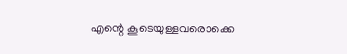എന്റെ കൂടെയുള്ളവരൊക്കെ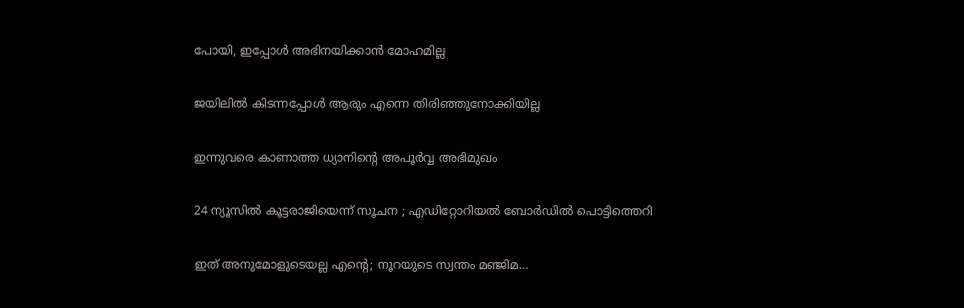പോയി, ഇപ്പോൾ അഭിനയിക്കാൻ മോഹമില്ല

ജയിലിൽ കിടന്നപ്പോൾ ആരും എന്നെ തിരിഞ്ഞുനോക്കിയില്ല

ഇന്നുവരെ കാണാത്ത ധ്യാനിന്റെ അപൂർവ്വ അഭിമുഖം

24 ന്യൂസിൽ കൂ‌ട്ടരാജിയെന്ന് സൂചന ; എഡിറ്റോറിയൽ ബോ‍ർഡിൽ പൊട്ടിത്തെറി

ഇത് അനുമോളുടെയല്ല എന്റെ; നൂറയുടെ സ്വന്തം മഞ്ജിമ…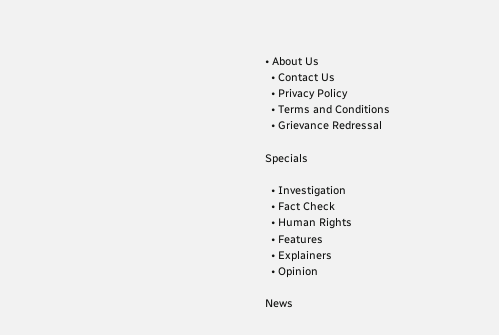• About Us
  • Contact Us
  • Privacy Policy
  • Terms and Conditions
  • Grievance Redressal

Specials

  • Investigation
  • Fact Check
  • Human Rights
  • Features
  • Explainers
  • Opinion

News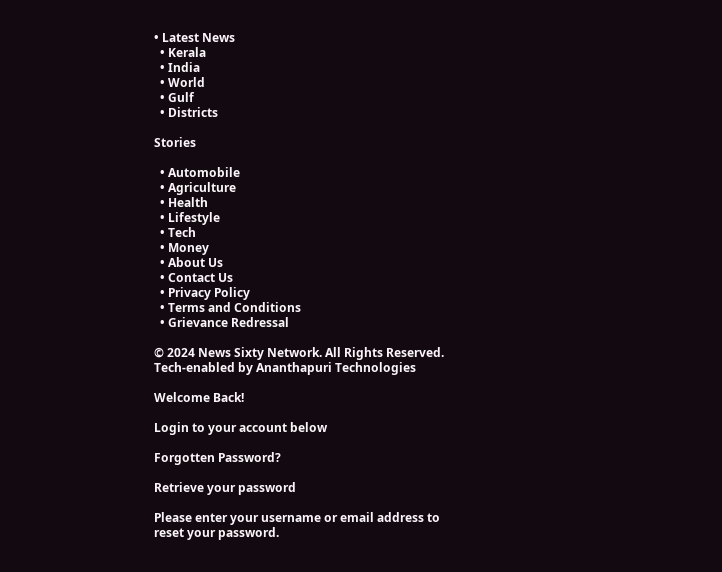• Latest News
  • Kerala
  • India
  • World
  • Gulf
  • Districts

Stories

  • Automobile
  • Agriculture
  • Health
  • Lifestyle
  • Tech
  • Money
  • About Us
  • Contact Us
  • Privacy Policy
  • Terms and Conditions
  • Grievance Redressal

© 2024 News Sixty Network. All Rights Reserved.
Tech-enabled by Ananthapuri Technologies

Welcome Back!

Login to your account below

Forgotten Password?

Retrieve your password

Please enter your username or email address to reset your password.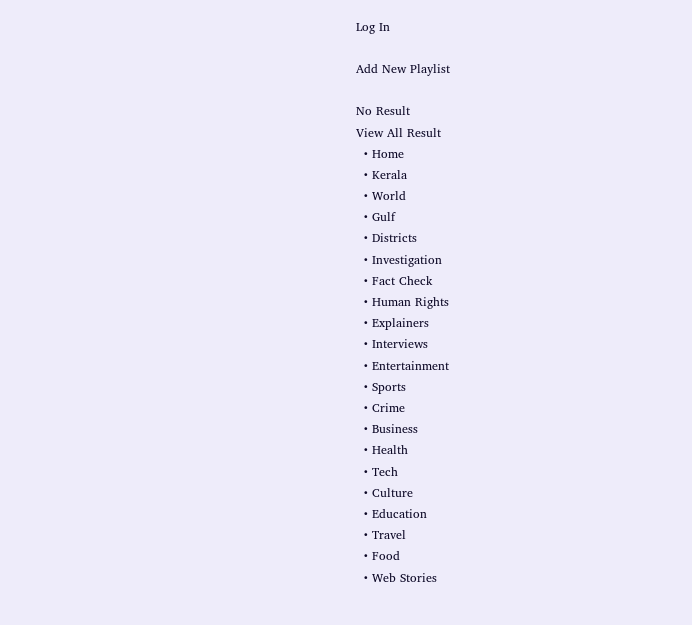Log In

Add New Playlist

No Result
View All Result
  • Home
  • Kerala
  • World
  • Gulf
  • Districts
  • Investigation
  • Fact Check
  • Human Rights
  • Explainers
  • Interviews
  • Entertainment
  • Sports
  • Crime
  • Business
  • Health
  • Tech
  • Culture
  • Education
  • Travel
  • Food
  • Web Stories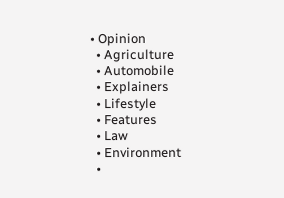• Opinion
  • Agriculture
  • Automobile
  • Explainers
  • Lifestyle
  • Features
  • Law
  • Environment
  •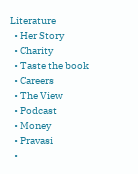Literature
  • Her Story
  • Charity
  • Taste the book
  • Careers
  • The View
  • Podcast
  • Money
  • Pravasi
  •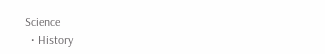Science
  • History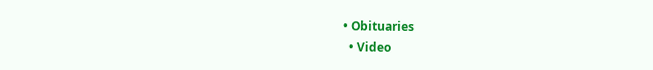• Obituaries
  • Video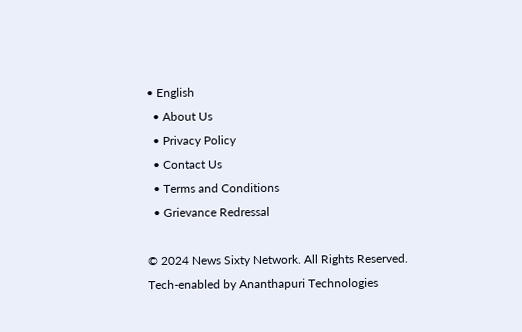• English
  • About Us
  • Privacy Policy
  • Contact Us
  • Terms and Conditions
  • Grievance Redressal

© 2024 News Sixty Network. All Rights Reserved.
Tech-enabled by Ananthapuri Technologies